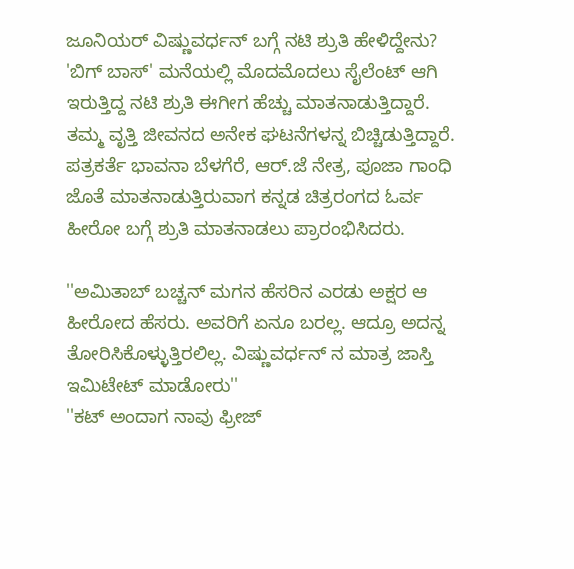ಜೂನಿಯರ್ ವಿಷ್ಣುವರ್ಧನ್ ಬಗ್ಗೆ ನಟಿ ಶ್ರುತಿ ಹೇಳಿದ್ದೇನು?
'ಬಿಗ್ ಬಾಸ್' ಮನೆಯಲ್ಲಿ ಮೊದಮೊದಲು ಸೈಲೆಂಟ್ ಆಗಿ ಇರುತ್ತಿದ್ದ ನಟಿ ಶ್ರುತಿ ಈಗೀಗ ಹೆಚ್ಚು ಮಾತನಾಡುತ್ತಿದ್ದಾರೆ. ತಮ್ಮ ವೃತ್ತಿ ಜೀವನದ ಅನೇಕ ಘಟನೆಗಳನ್ನ ಬಿಚ್ಚಿಡುತ್ತಿದ್ದಾರೆ.
ಪತ್ರಕರ್ತೆ ಭಾವನಾ ಬೆಳಗೆರೆ, ಆರ್.ಜೆ ನೇತ್ರ, ಪೂಜಾ ಗಾಂಧಿ ಜೊತೆ ಮಾತನಾಡುತ್ತಿರುವಾಗ ಕನ್ನಡ ಚಿತ್ರರಂಗದ ಓರ್ವ ಹೀರೋ ಬಗ್ಗೆ ಶ್ರುತಿ ಮಾತನಾಡಲು ಪ್ರಾರಂಭಿಸಿದರು.

''ಅಮಿತಾಬ್ ಬಚ್ಚನ್ ಮಗನ ಹೆಸರಿನ ಎರಡು ಅಕ್ಷರ ಆ ಹೀರೋದ ಹೆಸರು. ಅವರಿಗೆ ಏನೂ ಬರಲ್ಲ. ಆದ್ರೂ ಅದನ್ನ ತೋರಿಸಿಕೊಳ್ಳುತ್ತಿರಲಿಲ್ಲ. ವಿಷ್ಣುವರ್ಧನ್ ನ ಮಾತ್ರ ಜಾಸ್ತಿ ಇಮಿಟೇಟ್ ಮಾಡೋರು''
''ಕಟ್ ಅಂದಾಗ ನಾವು ಫ್ರೀಜ್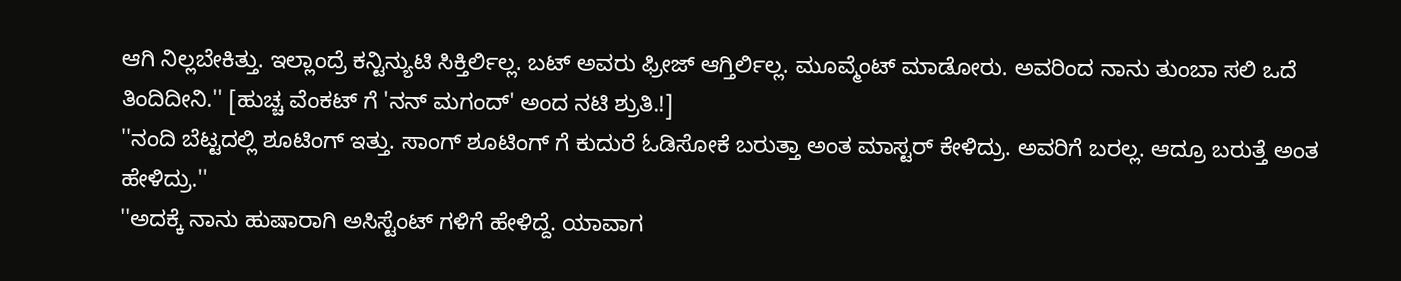ಆಗಿ ನಿಲ್ಲಬೇಕಿತ್ತು. ಇಲ್ಲಾಂದ್ರೆ ಕನ್ಟಿನ್ಯುಟಿ ಸಿಕ್ತಿರ್ಲಿಲ್ಲ. ಬಟ್ ಅವರು ಫ್ರೀಜ್ ಆಗ್ತಿರ್ಲಿಲ್ಲ. ಮೂವ್ಮೆಂಟ್ ಮಾಡೋರು. ಅವರಿಂದ ನಾನು ತುಂಬಾ ಸಲಿ ಒದೆ ತಿಂದಿದೀನಿ.'' [ಹುಚ್ಚ ವೆಂಕಟ್ ಗೆ 'ನನ್ ಮಗಂದ್' ಅಂದ ನಟಿ ಶ್ರುತಿ.!]
''ನಂದಿ ಬೆಟ್ಟದಲ್ಲಿ ಶೂಟಿಂಗ್ ಇತ್ತು. ಸಾಂಗ್ ಶೂಟಿಂಗ್ ಗೆ ಕುದುರೆ ಓಡಿಸೋಕೆ ಬರುತ್ತಾ ಅಂತ ಮಾಸ್ಟರ್ ಕೇಳಿದ್ರು. ಅವರಿಗೆ ಬರಲ್ಲ. ಆದ್ರೂ ಬರುತ್ತೆ ಅಂತ ಹೇಳಿದ್ರು.''
''ಅದಕ್ಕೆ ನಾನು ಹುಷಾರಾಗಿ ಅಸಿಸ್ಟೆಂಟ್ ಗಳಿಗೆ ಹೇಳಿದ್ದೆ. ಯಾವಾಗ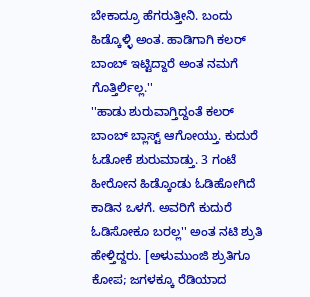ಬೇಕಾದ್ರೂ ಹೆಗರುತ್ತೀನಿ. ಬಂದು ಹಿಡ್ಕೊಳ್ಳಿ ಅಂತ. ಹಾಡಿಗಾಗಿ ಕಲರ್ ಬಾಂಬ್ ಇಟ್ಟಿದ್ದಾರೆ ಅಂತ ನಮಗೆ ಗೊತ್ತಿರ್ಲಿಲ್ಲ.''
''ಹಾಡು ಶುರುವಾಗ್ತಿದ್ದಂತೆ ಕಲರ್ ಬಾಂಬ್ ಬ್ಲಾಸ್ಟ್ ಆಗೋಯ್ತು. ಕುದುರೆ ಓಡೋಕೆ ಶುರುಮಾಡ್ತು. 3 ಗಂಟೆ ಹೀರೋನ ಹಿಡ್ಕೊಂಡು ಓಡಿಹೋಗಿದೆ ಕಾಡಿನ ಒಳಗೆ. ಅವರಿಗೆ ಕುದುರೆ ಓಡಿಸೋಕೂ ಬರಲ್ಲ'' ಅಂತ ನಟಿ ಶ್ರುತಿ ಹೇಳ್ತಿದ್ದರು. [ಅಳುಮುಂಜಿ ಶ್ರುತಿಗೂ ಕೋಪ; ಜಗಳಕ್ಕೂ ರೆಡಿಯಾದ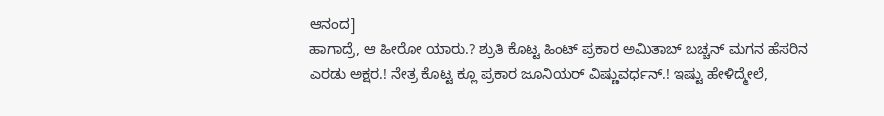ಆನಂದ]
ಹಾಗಾದ್ರೆ, ಆ ಹೀರೋ ಯಾರು.? ಶ್ರುತಿ ಕೊಟ್ಟ ಹಿಂಟ್ ಪ್ರಕಾರ ಅಮಿತಾಬ್ ಬಚ್ಚನ್ ಮಗನ ಹೆಸರಿನ ಎರಡು ಅಕ್ಷರ.! ನೇತ್ರ ಕೊಟ್ಟ ಕ್ಲೂ ಪ್ರಕಾರ ಜೂನಿಯರ್ ವಿಷ್ಣುವರ್ಧನ್.! ಇಷ್ಟು ಹೇಳಿದ್ಮೇಲೆ,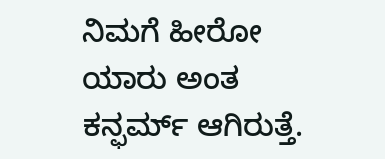ನಿಮಗೆ ಹೀರೋ ಯಾರು ಅಂತ ಕನ್ಫರ್ಮ್ ಆಗಿರುತ್ತೆ.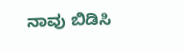ನಾವು ಬಿಡಿಸಿ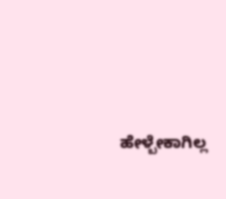ಹೇಳ್ಬೇಕಾಗಿಲ್ಲ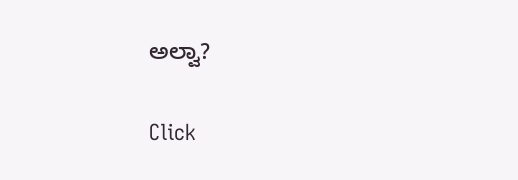ಅಲ್ವಾ?


Click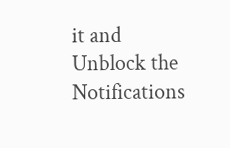it and Unblock the Notifications